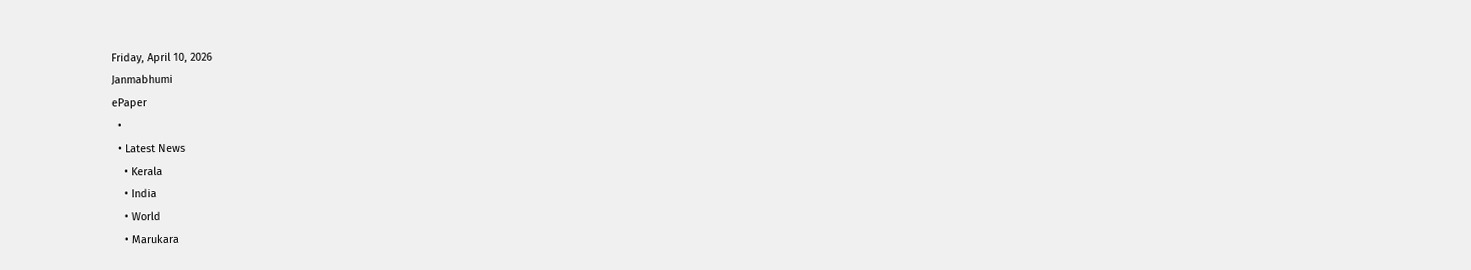Friday, April 10, 2026
Janmabhumi
ePaper
  •
  • Latest News
    • Kerala
    • India
    • World
    • Marukara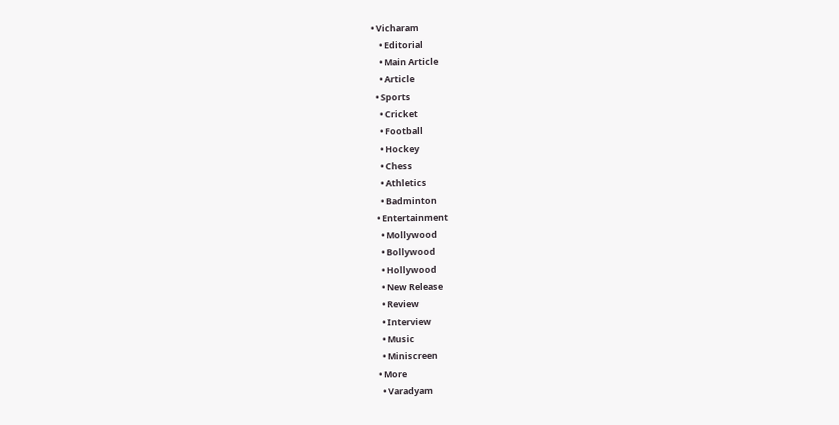• Vicharam
    • Editorial
    • Main Article
    • Article
  • Sports
    • Cricket
    • Football
    • Hockey
    • Chess
    • Athletics
    • Badminton
  • Entertainment
    • Mollywood
    • Bollywood
    • Hollywood
    • New Release
    • Review
    • Interview
    • Music
    • Miniscreen
  • More
    • Varadyam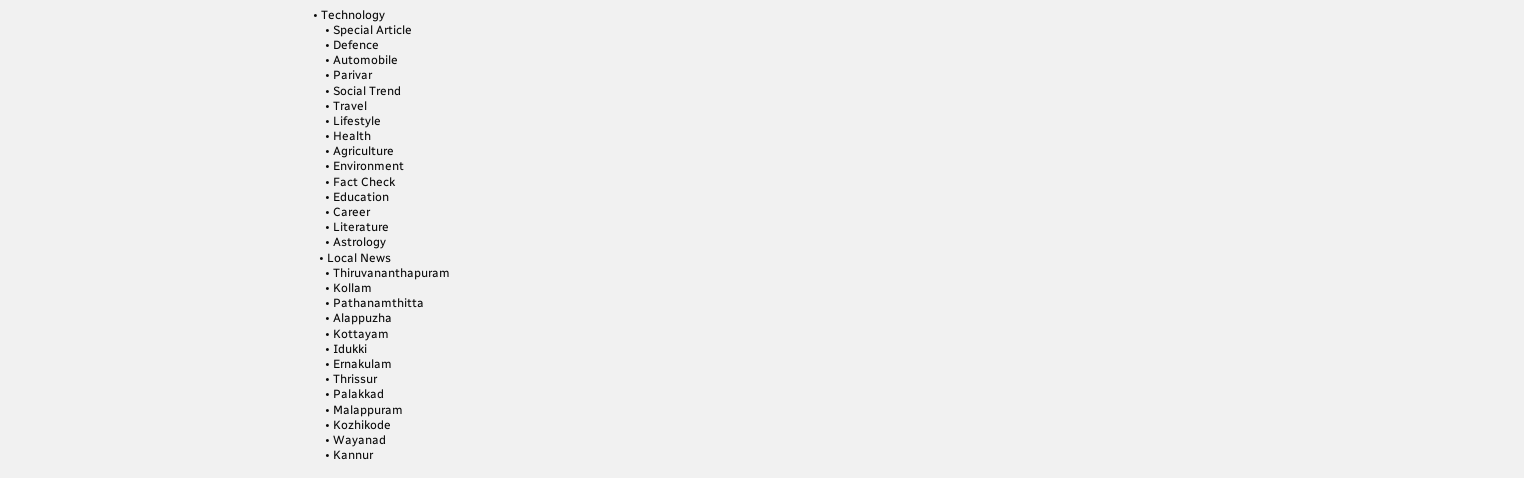• Technology
    • Special Article
    • Defence
    • Automobile
    • Parivar
    • Social Trend
    • Travel
    • Lifestyle
    • Health
    • Agriculture
    • Environment
    • Fact Check
    • Education
    • Career
    • Literature
    • Astrology
  • Local News
    • Thiruvananthapuram
    • Kollam
    • Pathanamthitta
    • Alappuzha
    • Kottayam
    • Idukki
    • Ernakulam
    • Thrissur
    • Palakkad
    • Malappuram
    • Kozhikode
    • Wayanad
    • Kannur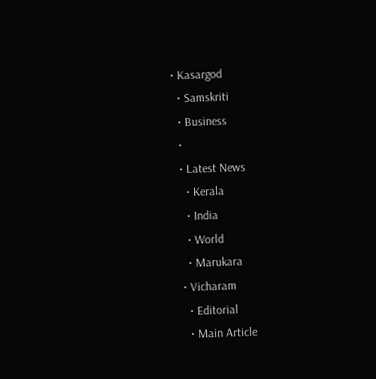• Kasargod
  • Samskriti
  • Business
  •
  • Latest News
    • Kerala
    • India
    • World
    • Marukara
  • Vicharam
    • Editorial
    • Main Article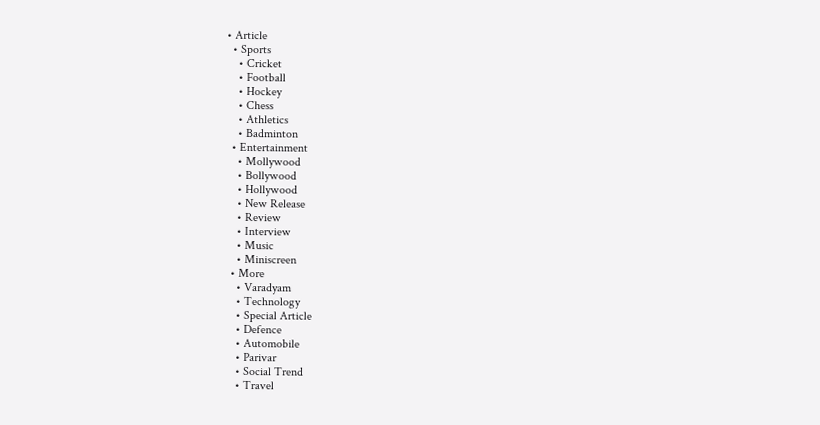• Article
  • Sports
    • Cricket
    • Football
    • Hockey
    • Chess
    • Athletics
    • Badminton
  • Entertainment
    • Mollywood
    • Bollywood
    • Hollywood
    • New Release
    • Review
    • Interview
    • Music
    • Miniscreen
  • More
    • Varadyam
    • Technology
    • Special Article
    • Defence
    • Automobile
    • Parivar
    • Social Trend
    • Travel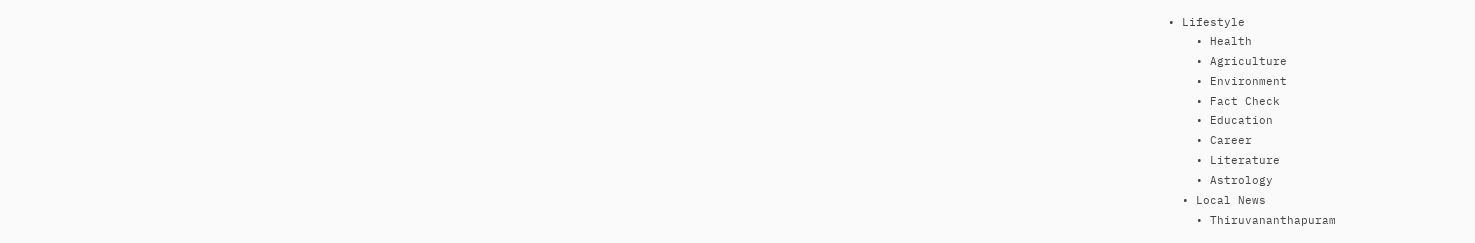• Lifestyle
    • Health
    • Agriculture
    • Environment
    • Fact Check
    • Education
    • Career
    • Literature
    • Astrology
  • Local News
    • Thiruvananthapuram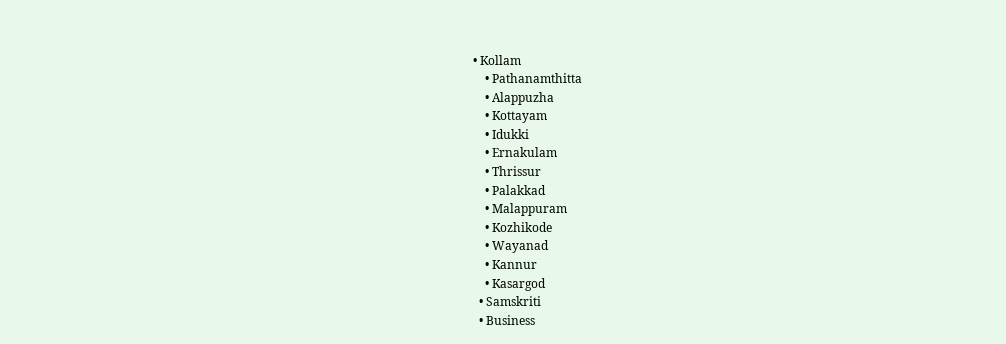• Kollam
    • Pathanamthitta
    • Alappuzha
    • Kottayam
    • Idukki
    • Ernakulam
    • Thrissur
    • Palakkad
    • Malappuram
    • Kozhikode
    • Wayanad
    • Kannur
    • Kasargod
  • Samskriti
  • Business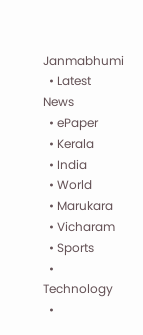Janmabhumi
  • Latest News
  • ePaper
  • Kerala
  • India
  • World
  • Marukara
  • Vicharam
  • Sports
  • Technology
  •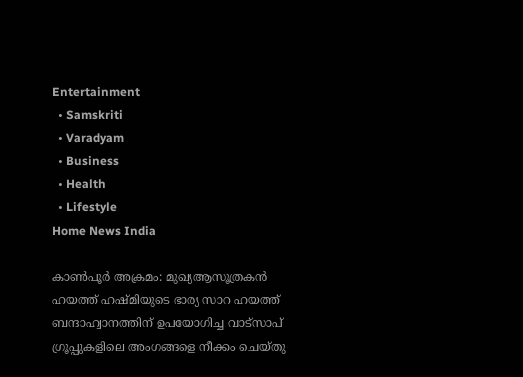Entertainment
  • Samskriti
  • Varadyam
  • Business
  • Health
  • Lifestyle
Home News India

കാണ്‍പൂര്‍ അക്രമം: മുഖ്യആസൂത്രകന്‍ ഹയത്ത് ഹഷ്മിയുടെ ഭാര്യ സാറ ഹയത്ത് ബന്ദാഹ്വാനത്തിന് ഉപയോഗിച്ച വാട്സാപ് ഗ്രൂപ്പുകളിലെ അംഗങ്ങളെ നീക്കം ചെയ്തു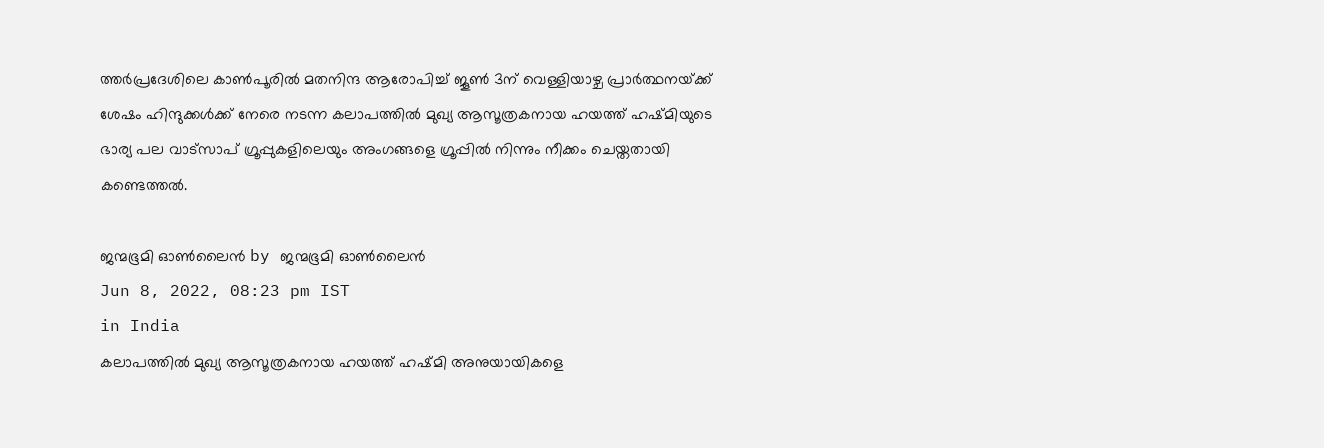ത്തര്‍പ്രദേശിലെ കാണ്‍പൂരില്‍ മതനിന്ദ ആരോപിച്ച് ജൂണ്‍ 3ന് വെള്ളിയാഴ്ച പ്രാര്‍ത്ഥനയ്‌ക്ക് ശേഷം ഹിന്ദുക്കള്‍ക്ക് നേരെ നടന്ന കലാപത്തില്‍ മുഖ്യ ആസൂത്രകനായ ഹയത്ത് ഹഷ്മിയുടെ ഭാര്യ പല വാട്സാപ് ഗ്രൂപ്പുകളിലെയും അംഗങ്ങളെ ഗ്രൂപ്പില്‍ നിന്നും നീക്കം ചെയ്തതായി കണ്ടെത്തല്‍.

ജന്മഭൂമി ഓണ്‍ലൈന്‍ by ജന്മഭൂമി ഓണ്‍ലൈന്‍
Jun 8, 2022, 08:23 pm IST
in India
കലാപത്തില്‍ മുഖ്യ ആസൂത്രകനായ ഹയത്ത് ഹഷ്മി അനുയായികളെ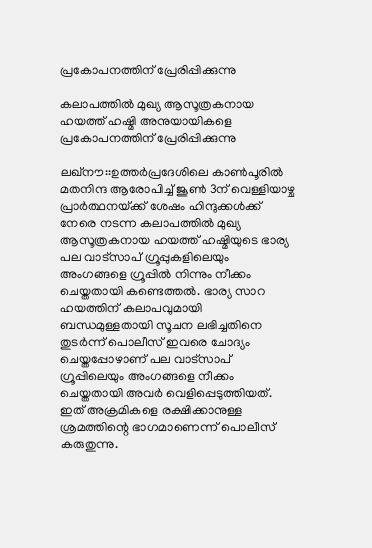പ്രകോപനത്തിന് പ്രേരിപ്പിക്കുന്നു

കലാപത്തില്‍ മുഖ്യ ആസൂത്രകനായ ഹയത്ത് ഹഷ്മി അനുയായികളെ പ്രകോപനത്തിന് പ്രേരിപ്പിക്കുന്നു

ലഖ്നൗ::ഉത്തര്‍പ്രദേശിലെ കാണ്‍പൂരില്‍ മതനിന്ദ ആരോപിച്ച് ജൂണ്‍ 3ന് വെള്ളിയാഴ്ച പ്രാര്‍ത്ഥനയ്‌ക്ക് ശേഷം ഹിന്ദുക്കള്‍ക്ക് നേരെ നടന്ന കലാപത്തില്‍ മുഖ്യ ആസൂത്രകനായ ഹയത്ത് ഹഷ്മിയുടെ ഭാര്യ പല വാട്സാപ് ഗ്രൂപ്പുകളിലെയും അംഗങ്ങളെ ഗ്രൂപ്പില്‍ നിന്നും നീക്കം ചെയ്തതായി കണ്ടെത്തല്‍. ഭാര്യ സാറ ഹയത്തിന് കലാപവുമായി ബന്ധമുള്ളതായി സൂചന ലഭിച്ചതിനെ തുടര്‍ന്ന് പൊലീസ് ഇവരെ ചോദ്യം ചെയ്തപ്പോഴാണ് പല വാട്സാപ് ഗ്രൂപ്പിലെയും അംഗങ്ങളെ നീക്കം ചെയ്തതായി അവര്‍ വെളിപ്പെടുത്തിയത്. ഇത് അക്രമികളെ രക്ഷിക്കാനുള്ള ശ്രമത്തിന്റെ ഭാഗമാണെന്ന് പൊലീസ് കരുതുന്നു.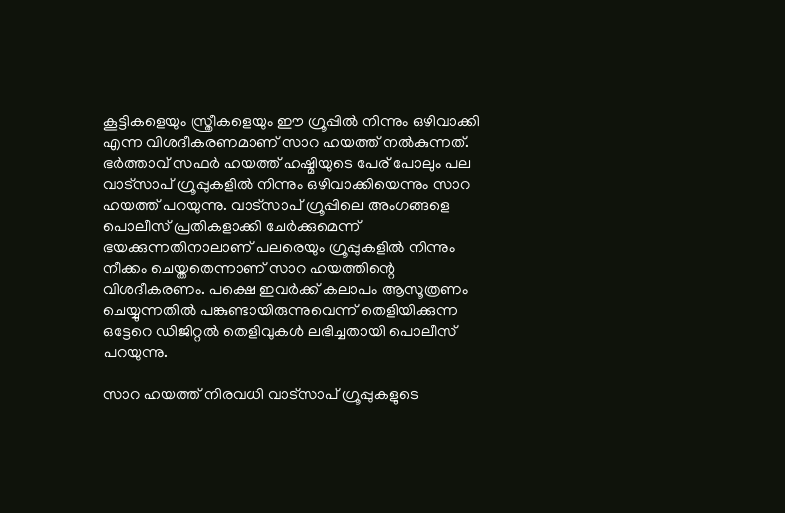കൂട്ടികളെയും സ്ത്രീകളെയും ഈ ഗ്രൂപ്പില്‍ നിന്നും ഒഴിവാക്കി എന്ന വിശദീകരണമാണ് സാറ ഹയത്ത് നല്‍കുന്നത്. ഭര്‍ത്താവ് സഫര്‍ ഹയത്ത് ഹഷ്മിയുടെ പേര് പോലും പല വാട്സാപ് ഗ്രൂപ്പുകളില്‍ നിന്നും ഒഴിവാക്കിയെന്നും സാറ ഹയത്ത് പറയുന്നു. വാട്സാപ് ഗ്രൂപ്പിലെ അംഗങ്ങളെ പൊലീസ് പ്രതികളാക്കി ചേര്‍ക്കുമെന്ന് ഭയക്കുന്നതിനാലാണ് പലരെയും ഗ്രൂപ്പുകളില്‍ നിന്നും നീക്കം ചെയ്തതെന്നാണ് സാറ ഹയത്തിന്റെ വിശദീകരണം. പക്ഷെ ഇവര്‍ക്ക് കലാപം ആസൂത്രണം ചെയ്യുന്നതില്‍ പങ്കുണ്ടായിരുന്നുവെന്ന് തെളിയിക്കുന്ന ഒട്ടേറെ ഡിജിറ്റല്‍ തെളിവുകള്‍ ലഭിച്ചതായി പൊലീസ് പറയുന്നു.

സാറ ഹയത്ത് നിരവധി വാട്സാപ് ഗ്രൂപ്പുകളുടെ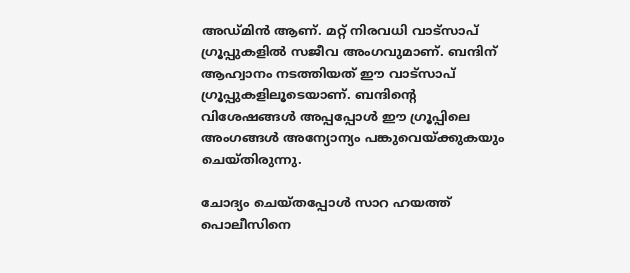അഡ്മിന്‍ ആണ്. മറ്റ് നിരവധി വാട്സാപ് ഗ്രൂപ്പുകളില്‍ സജീവ അംഗവുമാണ്. ബന്ദിന് ആഹ്വാനം നടത്തിയത് ഈ വാട്സാപ് ഗ്രൂപ്പുകളിലൂടെയാണ്. ബന്ദിന്റെ വിശേഷങ്ങള്‍ അപ്പപ്പോള്‍ ഈ ഗ്രൂപ്പിലെ അംഗങ്ങള്‍ അന്യോന്യം പങ്കുവെയ്‌ക്കുകയും ചെയ്തിരുന്നു.

ചോദ്യം ചെയ്തപ്പോള്‍ സാറ ഹയത്ത് പൊലീസിനെ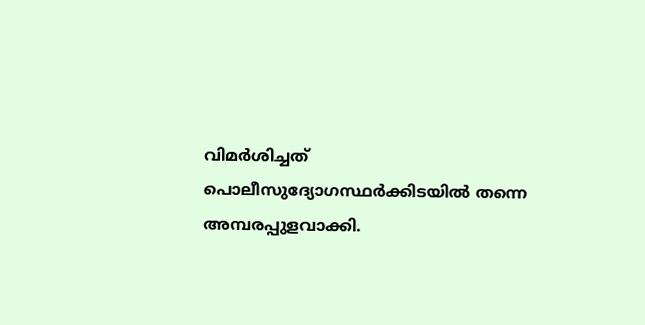വിമര്‍ശിച്ചത് പൊലീസുദ്യോഗസ്ഥര്‍ക്കിടയില്‍ തന്നെ അമ്പരപ്പുളവാക്കി.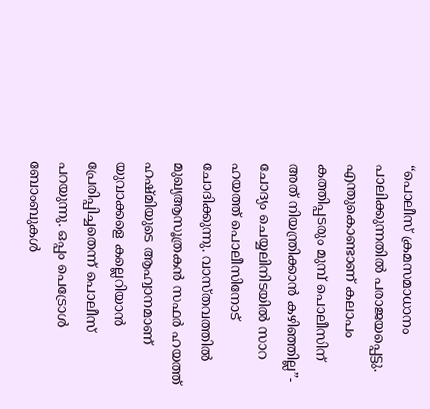“പൊലീസ് ക്രമസമാധാനം പാലിക്കുന്നതില്‍ പരാജയപ്പെട്ടു. എന്തുകൊണ്ടാണ് കലാപം കത്തിപ്പടരും മുമ്പ് പൊലീസിന് അത് നിയന്ത്രിക്കാന്‍ കഴിഞ്ഞില്ല”- ചോദ്യം ചെയ്യലിനിടയില്‍ സാറ ഹയത്ത് പൊലീസിനോട് ചോദിക്കുന്നു. വാസ്തവത്തില്‍ മുഖ്യആസൂത്രകന്‍ സഫര്‍ ഹയത്ത് ഹഷ്മിയുടെ ആഹ്വാനമാണ് യുവാക്കളെ കല്ലെറിയാന്‍ പ്രേരിപ്പിച്ചതെന്ന് പൊലീസ് പറയുന്നു. ഒപ്പം പെട്രോള്‍ ബോംബുകള്‍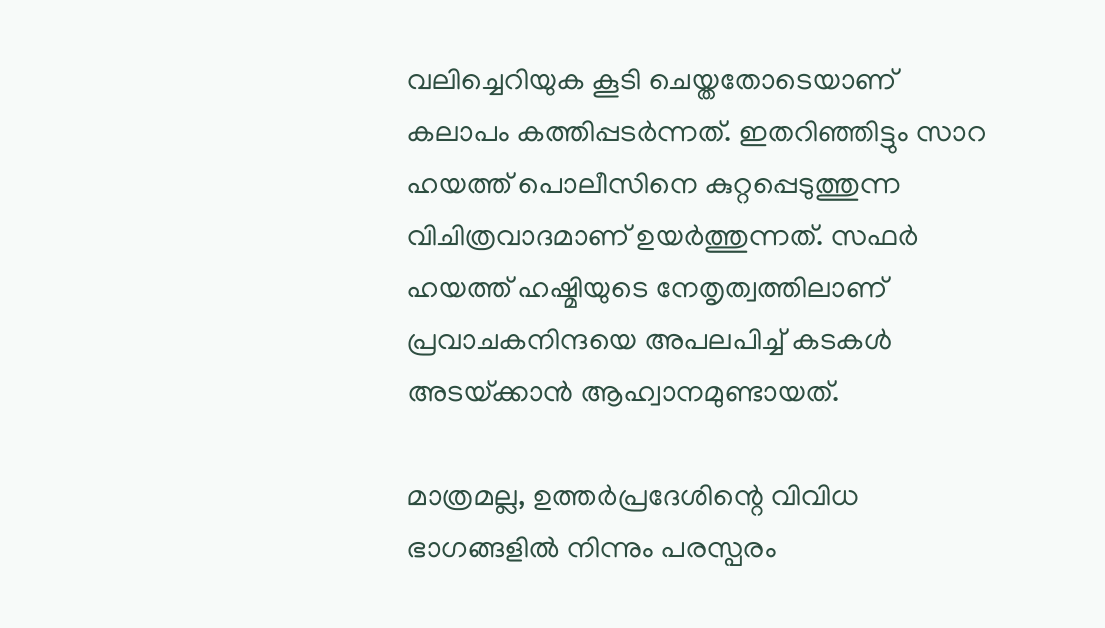വലിച്ചെറിയുക കൂടി ചെയ്തതോടെയാണ് കലാപം കത്തിപ്പടര്‍ന്നത്. ഇതറിഞ്ഞിട്ടും സാറ ഹയത്ത് പൊലീസിനെ കുറ്റപ്പെടുത്തുന്ന വിചിത്രവാദമാണ് ഉയര്‍ത്തുന്നത്. സഫര്‍ ഹയത്ത് ഹഷ്മിയുടെ നേതൃത്വത്തിലാണ് പ്രവാചകനിന്ദയെ അപലപിച്ച് കടകള്‍ അടയ്‌ക്കാന്‍ ആഹ്വാനമുണ്ടായത്.

മാത്രമല്ല, ഉത്തര്‍പ്രദേശിന്റെ വിവിധ ഭാഗങ്ങളില്‍ നിന്നും പരസ്പരം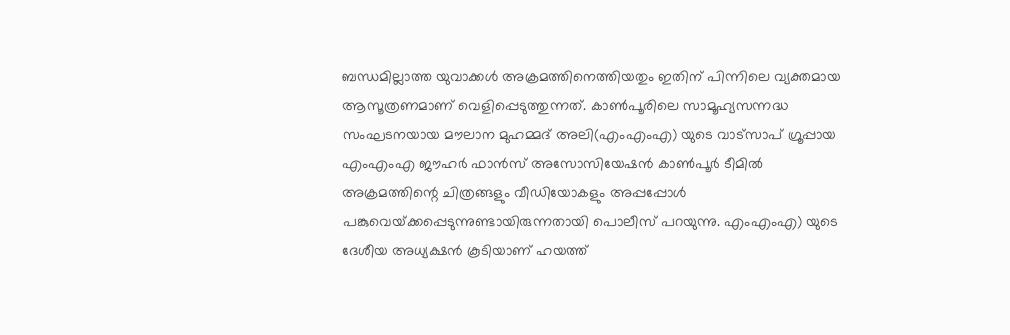ബന്ധമില്ലാത്ത യുവാക്കള്‍ അക്രമത്തിനെത്തിയതും ഇതിന് പിന്നിലെ വ്യക്തമായ ആസൂത്രണമാണ് വെളിപ്പെടുത്തുന്നത്. കാണ്‍പൂരിലെ സാമൂഹ്യസന്നദ്ധ സംഘടനയായ മൗലാന മുഹമ്മദ് അലി(എംഎംഎ) യുടെ വാട്സാപ് ഗ്രൂപ്പായ എംഎംഎ ജൗഹര്‍ ഫാന്‍സ് അസോസിയേഷന്‍ കാണ്‍പൂര്‍ ടീമില്‍ അക്രമത്തിന്റെ ചിത്രങ്ങളും വീഡിയോകളും അപ്പപ്പോള്‍ പങ്കുവെയ്‌ക്കപ്പെടുന്നുണ്ടായിരുന്നതായി പൊലീസ് പറയുന്നു. എംഎംഎ) യുടെ ദേശീയ അധ്യക്ഷന്‍ കൂടിയാണ് ഹയത്ത്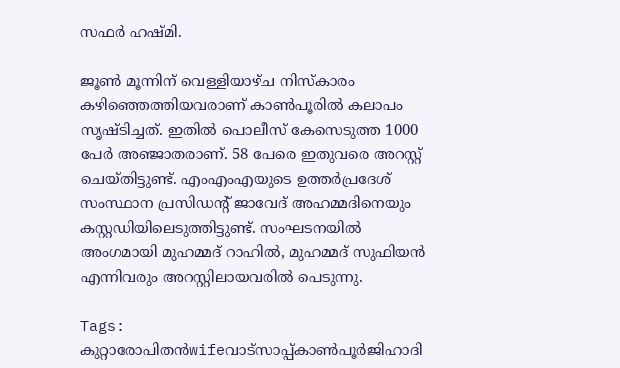സഫര്‍ ഹഷ്മി.

ജൂണ്‍ മൂന്നിന് വെള്ളിയാഴ്ച നിസ്കാരം കഴിഞ്ഞെത്തിയവരാണ് കാണ്‍പൂരില്‍ കലാപം സൃഷ്ടിച്ചത്. ഇതില്‍ പൊലീസ് കേസെടുത്ത 1000 പേര്‍ അഞ്ജാതരാണ്. 58 പേരെ ഇതുവരെ അറസ്റ്റ് ചെയ്തിട്ടുണ്ട്. എംഎംഎയുടെ ഉത്തര്‍പ്രദേശ് സംസ്ഥാന പ്രസിഡന്‍റ് ജാവേദ് അഹമ്മദിനെയും കസ്റ്റഡിയിലെടുത്തിട്ടുണ്ട്. സംഘടനയില്‍ അംഗമായി മുഹമ്മദ് റാഹില്‍, മുഹമ്മദ് സുഫിയന്‍ എന്നിവരും അറസ്റ്റിലായവരില്‍ പെടുന്നു.

Tags: കുറ്റാരോപിതന്‍wifeവാട്‌സാപ്പ്കാണ്‍പൂര്‍ജിഹാദി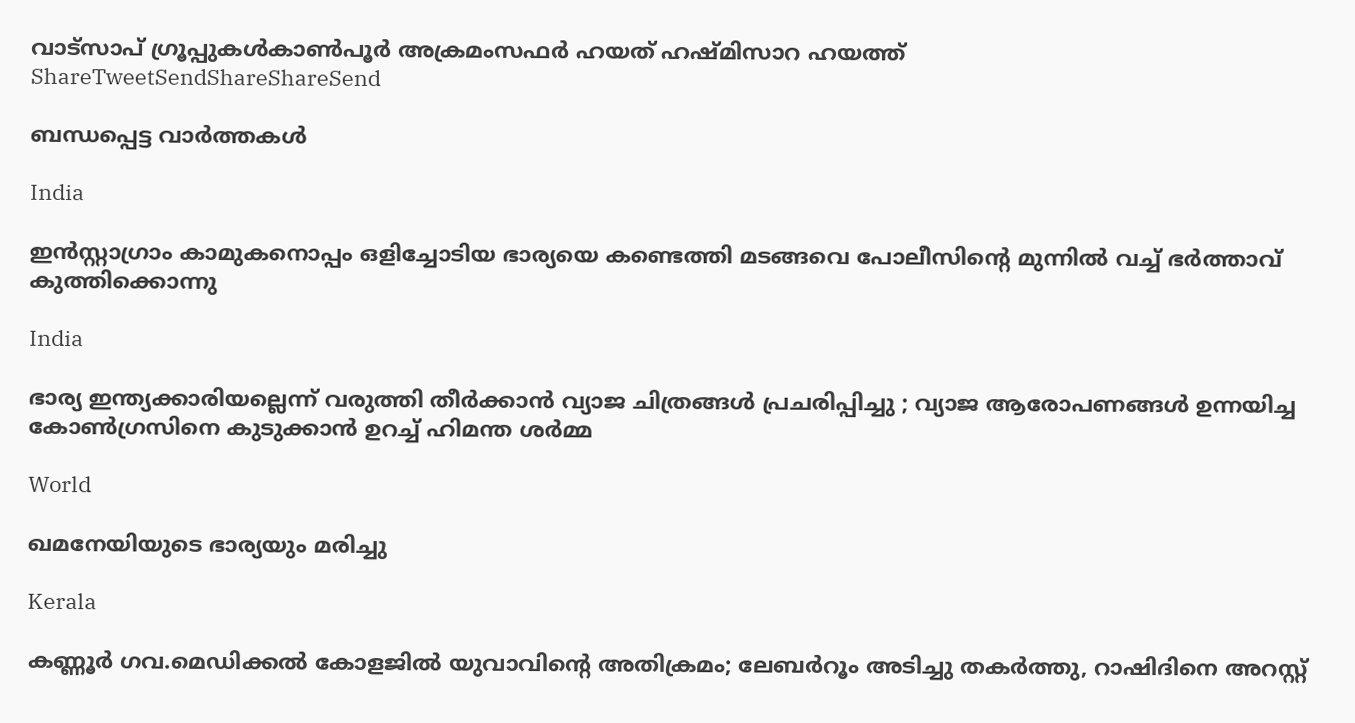വാട്‌സാപ് ഗ്രൂപ്പുകള്‍കാണ്‍പൂര്‍ അക്രമംസഫര്‍ ഹയത് ഹഷ്മിസാറ ഹയത്ത്
ShareTweetSendShareShareSend

ബന്ധപ്പെട്ട വാര്‍ത്തകള്‍

India

ഇൻസ്റ്റാഗ്രാം കാമുകനൊപ്പം ഒളിച്ചോടിയ ഭാര്യയെ കണ്ടെത്തി മടങ്ങവെ പോലീസിന്റെ മുന്നിൽ വച്ച് ഭർത്താവ് കുത്തിക്കൊന്നു

India

ഭാര്യ ഇന്ത്യക്കാരിയല്ലെന്ന് വരുത്തി തീർക്കാൻ വ്യാജ ചിത്രങ്ങൾ പ്രചരിപ്പിച്ചു ; വ്യാജ ആരോപണങ്ങൾ ഉന്നയിച്ച കോൺഗ്രസിനെ കുടുക്കാൻ ഉറച്ച് ഹിമന്ത ശർമ്മ

World

ഖമനേയിയുടെ ഭാര്യയും മരിച്ചു

Kerala

കണ്ണൂര്‍ ഗവ.മെഡിക്കല്‍ കോളജില്‍ യുവാവിന്റെ അതിക്രമം; ലേബര്‍റൂം അടിച്ചു തകർത്തു, റാഷിദിനെ അറസ്റ്റ്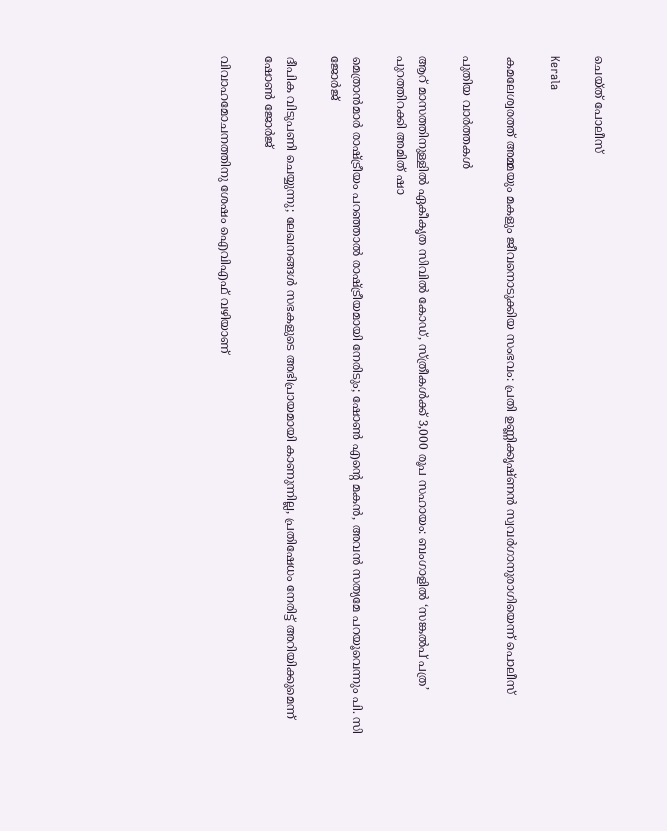ചെയ്ത് പോലീസ്

Kerala

കമലേശ്വരത്ത് അമ്മയും മകളും ജീവനൊടുക്കിയ സംഭവം: പ്രതി ഉണ്ണിക്കൃഷ്ണന്‍ സ്വവര്‍ഗാനുരാഗിയെന്ന് പൊലീസ്

പുതിയ വാര്‍ത്തകള്‍

ആറ് മാസത്തിനുള്ളിൽ ഏകീകൃത സിവിൽ കോഡ്, സ്ത്രീകൾക്ക് 3,000 രൂപ സഹായം: ബംഗാളിൽ ‘സങ്കൽപ് പത്ര’ പുറത്തിറക്കി അമിത് ഷാ

മെത്രാൻമാർ രാഷ്‌ട്രീയം പറഞ്ഞാൽ രാഷ്‌ട്രീയമായി നേരിടും; ഷോൺ എന്റെ മകൻ, അവൻ സത്യമേ പറയൂവെന്നും പി. സി ജോർജ്

ദീപിക വിടുപണി ചെയ്യുന്നു; ലേഖനങ്ങൾ സഭകളുടെ അഭിപ്രായമായി കാണുന്നില്ല, പ്രതിഷേധം നേരിട്ട് അറിയിക്കുമെന്ന് ഷോൺ ജോർജ്

വിവാഹമോചനത്തിനു ശേഷം ഐവിഎഫ് വഴിയാണ്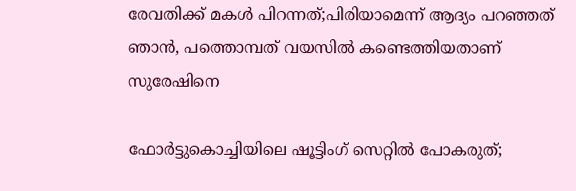രേവതിക്ക് മകൾ പിറന്നത്;പിരിയാമെന്ന് ആദ്യം പറഞ്ഞത് ഞാൻ, പത്തൊമ്പത് വയസിൽ കണ്ടെത്തിയതാണ് സുരേഷിനെ

ഫോർട്ടുകൊച്ചിയിലെ ഷൂട്ടിംഗ് സെറ്റിൽ പോകരുത്;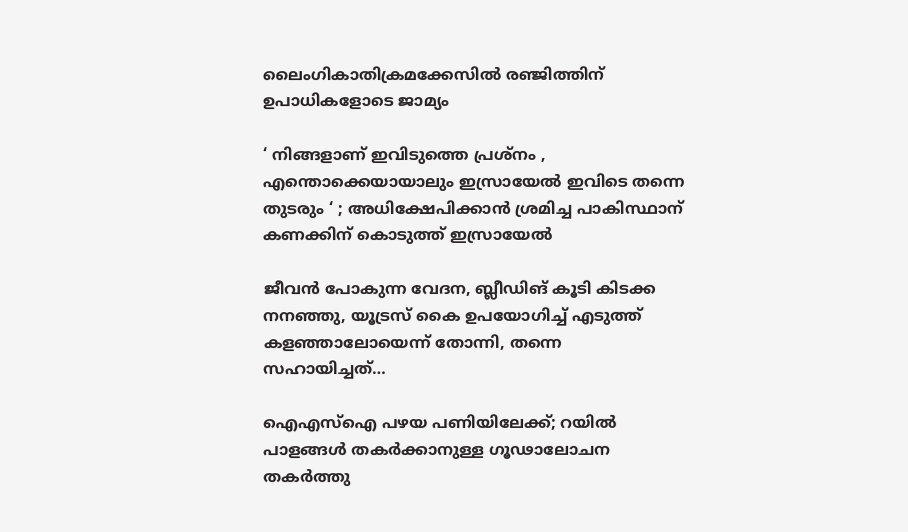ലൈംഗികാതിക്രമക്കേസിൽ രഞ്ജിത്തിന് ഉപാധികളോടെ ജാമ്യം

‘ നിങ്ങളാണ് ഇവിടുത്തെ പ്രശ്നം , എന്തൊക്കെയായാലും ഇസ്രായേൽ ഇവിടെ തന്നെ തുടരും ‘ ; അധിക്ഷേപിക്കാൻ ശ്രമിച്ച പാകിസ്ഥാന് കണക്കിന് കൊടുത്ത് ഇസ്രായേൽ

ജീവൻ പോകുന്ന വേദന, ബ്ലീഡിങ് കൂടി കിടക്ക നനഞ്ഞു, യൂട്രസ് കൈ ഉപയോഗിച്ച് എടുത്ത് കളഞ്ഞാലോയെന്ന് തോന്നി, തന്നെ സഹായിച്ചത്…

ഐഎസ്‌ഐ പഴയ പണിയിലേക്ക്; റയിൽ പാളങ്ങൾ തകർക്കാനുള്ള ഗൂഢാലോചന തകർത്തു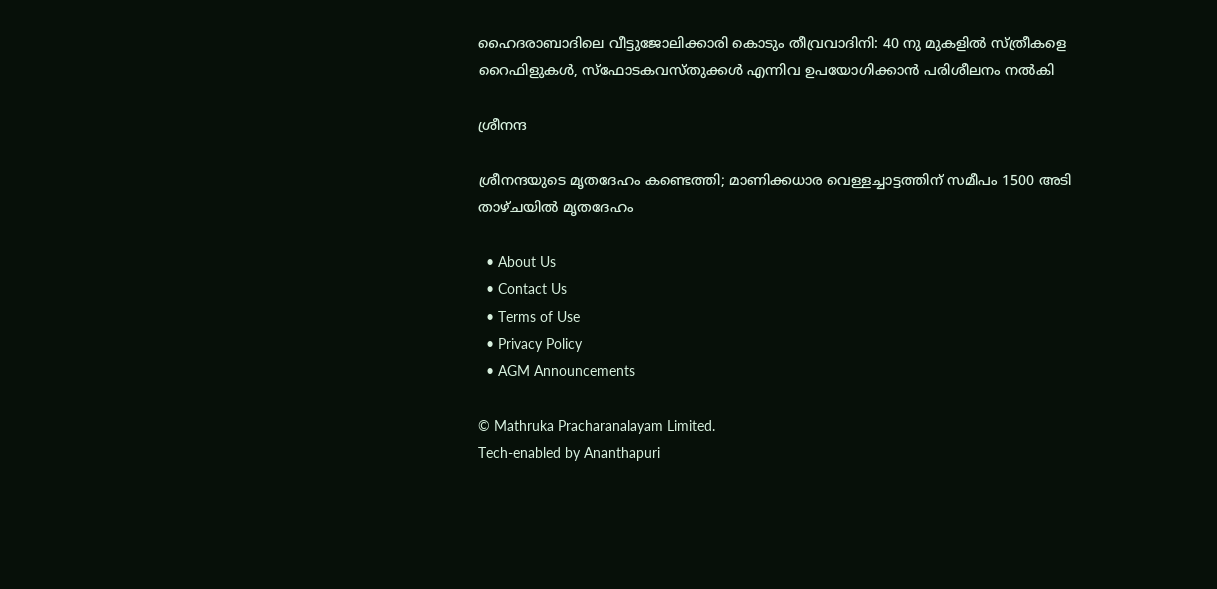ഹൈദരാബാദിലെ വീട്ടുജോലിക്കാരി കൊടും തീവ്രവാദിനി: 40 നു മുകളിൽ സ്ത്രീകളെ റൈഫിളുകൾ, സ്ഫോടകവസ്തുക്കൾ എന്നിവ ഉപയോഗിക്കാൻ പരിശീലനം നൽകി

ശ്രീനന്ദ

ശ്രീനന്ദയുടെ മൃതദേഹം കണ്ടെത്തി; മാണിക്കധാര വെള്ളച്ചാട്ടത്തിന് സമീപം 1500 അടി താഴ്ചയിൽ മൃതദേഹം

  • About Us
  • Contact Us
  • Terms of Use
  • Privacy Policy
  • AGM Announcements

© Mathruka Pracharanalayam Limited.
Tech-enabled by Ananthapuri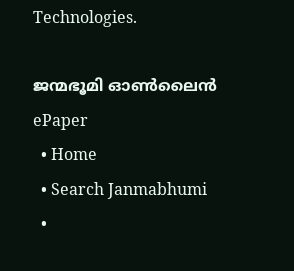Technologies.

ജന്മഭൂമി ഓണ്‍ലൈന്‍
ePaper
  • Home
  • Search Janmabhumi
  •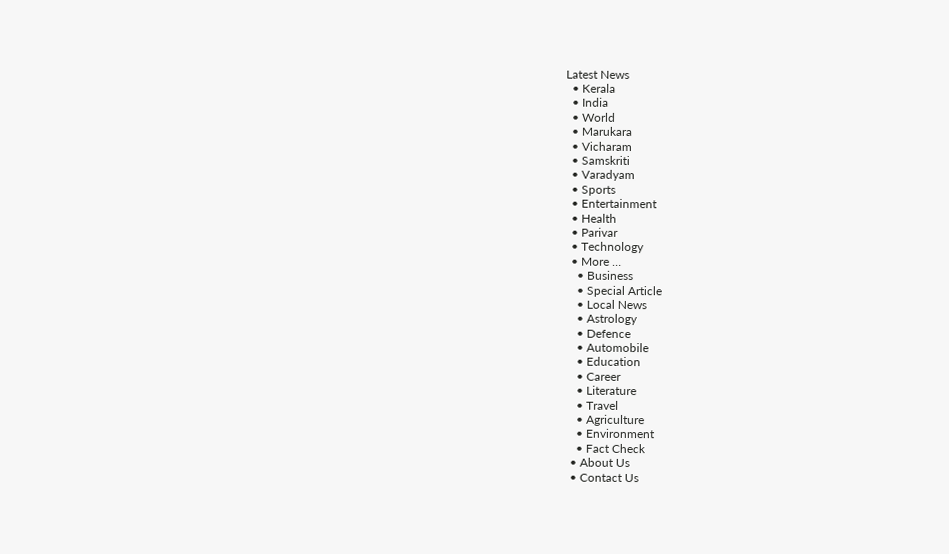Latest News
  • Kerala
  • India
  • World
  • Marukara
  • Vicharam
  • Samskriti
  • Varadyam
  • Sports
  • Entertainment
  • Health
  • Parivar
  • Technology
  • More …
    • Business
    • Special Article
    • Local News
    • Astrology
    • Defence
    • Automobile
    • Education
    • Career
    • Literature
    • Travel
    • Agriculture
    • Environment
    • Fact Check
  • About Us
  • Contact Us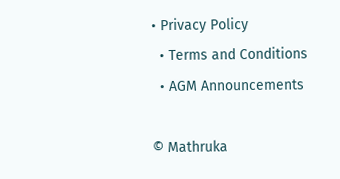• Privacy Policy
  • Terms and Conditions
  • AGM Announcements

© Mathruka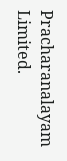Pracharanalayam Limited.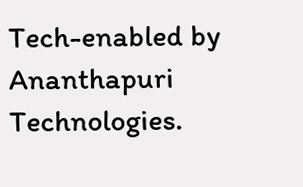Tech-enabled by Ananthapuri Technologies.